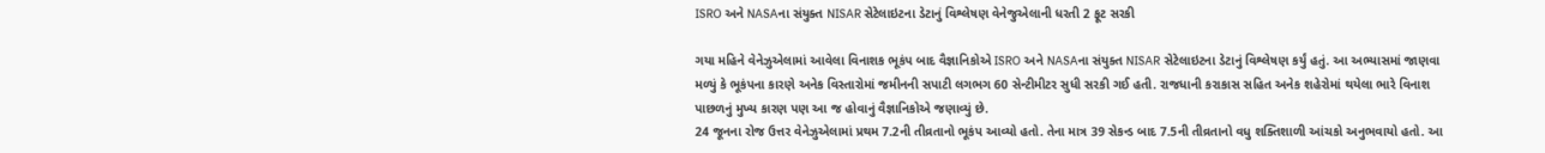ISRO અને NASAના સંયુક્ત NISAR સેટેલાઇટના ડેટાનું વિશ્લેષણ વેનેજુએલાની ધરતી 2 ફૂટ સરકી

ગયા મહિને વેનેઝુએલામાં આવેલા વિનાશક ભૂકંપ બાદ વૈજ્ઞાનિકોએ ISRO અને NASAના સંયુક્ત NISAR સેટેલાઇટના ડેટાનું વિશ્લેષણ કર્યું હતું. આ અભ્યાસમાં જાણવા મળ્યું કે ભૂકંપના કારણે અનેક વિસ્તારોમાં જમીનની સપાટી લગભગ 60 સેન્ટીમીટર સુધી સરકી ગઈ હતી. રાજધાની કરાકાસ સહિત અનેક શહેરોમાં થયેલા ભારે વિનાશ પાછળનું મુખ્ય કારણ પણ આ જ હોવાનું વૈજ્ઞાનિકોએ જણાવ્યું છે.
24 જૂનના રોજ ઉત્તર વેનેઝુએલામાં પ્રથમ 7.2ની તીવ્રતાનો ભૂકંપ આવ્યો હતો. તેના માત્ર 39 સેકન્ડ બાદ 7.5ની તીવ્રતાનો વધુ શક્તિશાળી આંચકો અનુભવાયો હતો. આ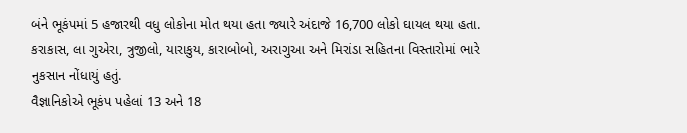બંને ભૂકંપમાં 5 હજારથી વધુ લોકોના મોત થયા હતા જ્યારે અંદાજે 16,700 લોકો ઘાયલ થયા હતા. કરાકાસ, લા ગુએરા, ત્રુજીલો, યારાકુય, કારાબોબો, અરાગુઆ અને મિરાંડા સહિતના વિસ્તારોમાં ભારે નુકસાન નોંધાયું હતું.
વૈજ્ઞાનિકોએ ભૂકંપ પહેલાં 13 અને 18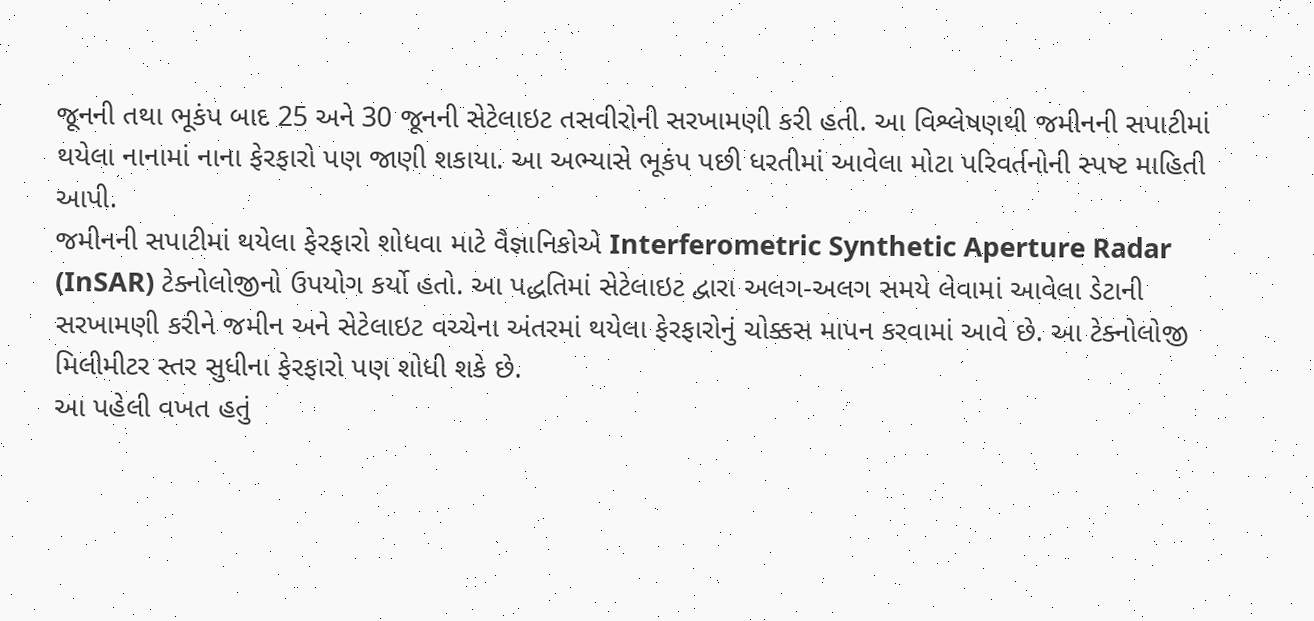જૂનની તથા ભૂકંપ બાદ 25 અને 30 જૂનની સેટેલાઇટ તસવીરોની સરખામણી કરી હતી. આ વિશ્લેષણથી જમીનની સપાટીમાં થયેલા નાનામાં નાના ફેરફારો પણ જાણી શકાયા. આ અભ્યાસે ભૂકંપ પછી ધરતીમાં આવેલા મોટા પરિવર્તનોની સ્પષ્ટ માહિતી આપી.
જમીનની સપાટીમાં થયેલા ફેરફારો શોધવા માટે વૈજ્ઞાનિકોએ Interferometric Synthetic Aperture Radar (InSAR) ટેક્નોલોજીનો ઉપયોગ કર્યો હતો. આ પદ્ધતિમાં સેટેલાઇટ દ્વારા અલગ-અલગ સમયે લેવામાં આવેલા ડેટાની સરખામણી કરીને જમીન અને સેટેલાઇટ વચ્ચેના અંતરમાં થયેલા ફેરફારોનું ચોક્કસ માપન કરવામાં આવે છે. આ ટેક્નોલોજી મિલીમીટર સ્તર સુધીના ફેરફારો પણ શોધી શકે છે.
આ પહેલી વખત હતું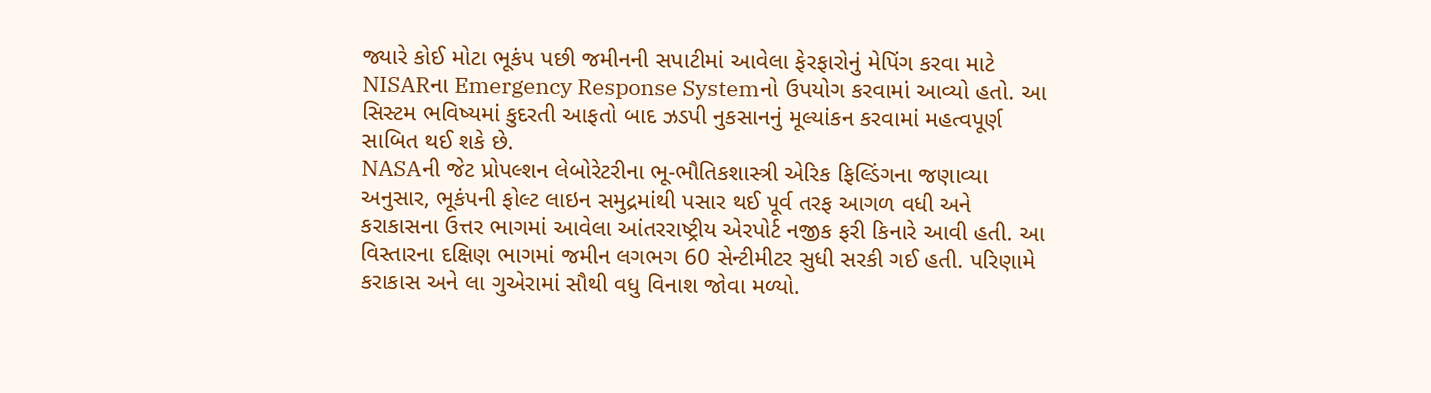જ્યારે કોઈ મોટા ભૂકંપ પછી જમીનની સપાટીમાં આવેલા ફેરફારોનું મેપિંગ કરવા માટે NISARના Emergency Response Systemનો ઉપયોગ કરવામાં આવ્યો હતો. આ સિસ્ટમ ભવિષ્યમાં કુદરતી આફતો બાદ ઝડપી નુકસાનનું મૂલ્યાંકન કરવામાં મહત્વપૂર્ણ સાબિત થઈ શકે છે.
NASAની જેટ પ્રોપલ્શન લેબોરેટરીના ભૂ-ભૌતિકશાસ્ત્રી એરિક ફિલ્ડિંગના જણાવ્યા અનુસાર, ભૂકંપની ફોલ્ટ લાઇન સમુદ્રમાંથી પસાર થઈ પૂર્વ તરફ આગળ વધી અને કરાકાસના ઉત્તર ભાગમાં આવેલા આંતરરાષ્ટ્રીય એરપોર્ટ નજીક ફરી કિનારે આવી હતી. આ વિસ્તારના દક્ષિણ ભાગમાં જમીન લગભગ 60 સેન્ટીમીટર સુધી સરકી ગઈ હતી. પરિણામે કરાકાસ અને લા ગુએરામાં સૌથી વધુ વિનાશ જોવા મળ્યો.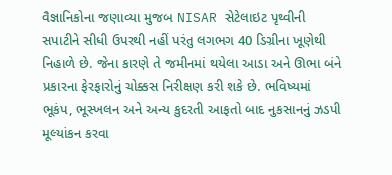વૈજ્ઞાનિકોના જણાવ્યા મુજબ NISAR સેટેલાઇટ પૃથ્વીની સપાટીને સીધી ઉપરથી નહીં પરંતુ લગભગ 40 ડિગ્રીના ખૂણેથી નિહાળે છે. જેના કારણે તે જમીનમાં થયેલા આડા અને ઊભા બંને પ્રકારના ફેરફારોનું ચોક્કસ નિરીક્ષણ કરી શકે છે. ભવિષ્યમાં ભૂકંપ, ભૂસ્ખલન અને અન્ય કુદરતી આફતો બાદ નુકસાનનું ઝડપી મૂલ્યાંકન કરવા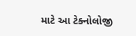માટે આ ટેક્નોલોજી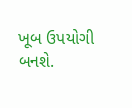ખૂબ ઉપયોગી બનશે.